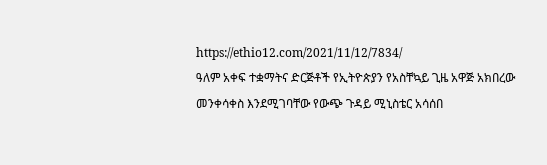https://ethio12.com/2021/11/12/7834/
ዓለም አቀፍ ተቋማትና ድርጅቶች የኢትዮጵያን የአስቸኳይ ጊዜ አዋጅ አክበረው መንቀሳቀስ እንደሚገባቸው የውጭ ጉዳይ ሚኒስቴር አሳሰበ